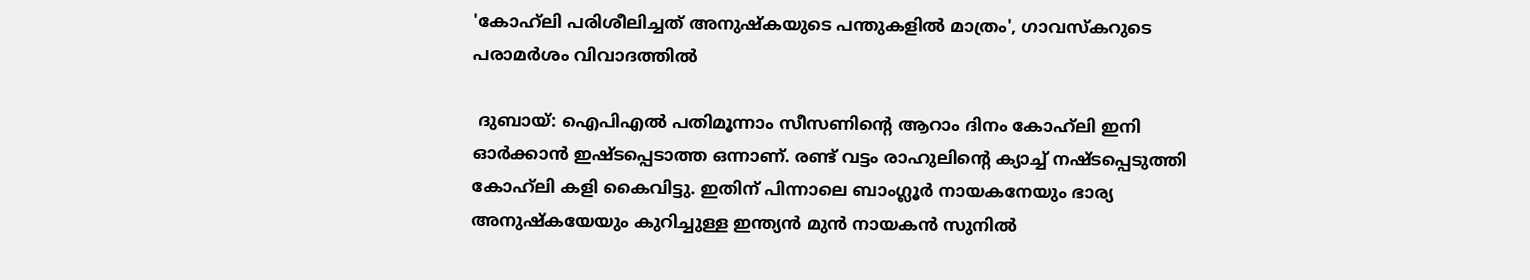'കോഹ്‌ലി പരിശീലിച്ചത് അനുഷ്‌കയുടെ പന്തുകളില്‍ മാത്രം', ഗാവസ്‌കറുടെ പരാമര്‍ശം വിവാദത്തില്‍

 ദുബായ്: ഐപിഎല്‍ പതിമൂന്നാം സീസണിന്റെ ആറാം ദിനം കോഹ്‌ലി ഇനി ഓര്‍ക്കാന്‍ ഇഷ്ടപ്പെടാത്ത ഒന്നാണ്. രണ്ട് വട്ടം രാഹുലിന്റെ ക്യാച്ച്‌ നഷ്ടപ്പെടുത്തി കോഹ്‌ലി കളി കൈവിട്ടു. ഇതിന് പിന്നാലെ ബാംഗ്ലൂര്‍ നായകനേയും ഭാര്യ അനുഷ്‌കയേയും കുറിച്ചുള്ള ഇന്ത്യന്‍ മുന്‍ നായകന്‍ സുനില്‍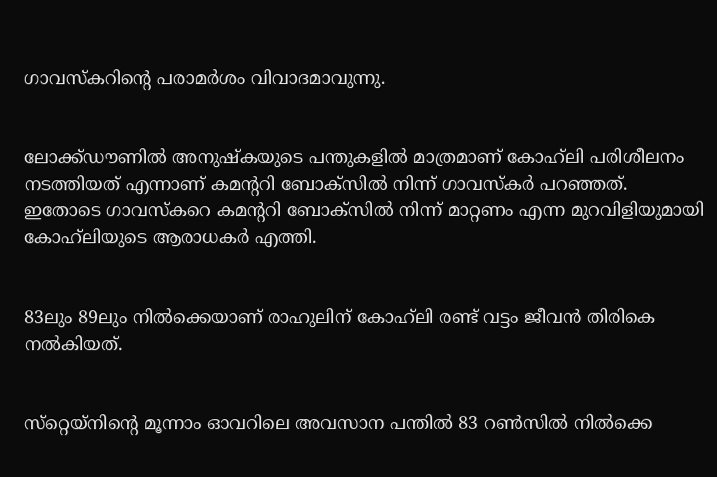ഗാവസ്‌കറിന്റെ പരാമര്‍ശം വിവാദമാവുന്നു.


ലോക്ക്ഡൗണില്‍ അനുഷ്‌കയുടെ പന്തുകളില്‍ മാത്രമാണ് കോഹ്‌ലി പരിശീലനം നടത്തിയത് എന്നാണ് കമന്ററി ബോക്‌സില്‍ നിന്ന് ഗാവസ്‌കര്‍ പറഞ്ഞത്. ഇതോടെ ഗാവസ്‌കറെ കമന്ററി ബോക്‌സില്‍ നിന്ന് മാറ്റണം എന്ന മുറവിളിയുമായി കോഹ്‌ലിയുടെ ആരാധകര്‍ എത്തി.


83ലും 89ലും നില്‍ക്കെയാണ് രാഹുലിന് കോഹ്‌ലി രണ്ട് വട്ടം ജീവന്‍ തിരികെ നല്‍കിയത്.


സ്‌റ്റെയ്‌നിന്റെ മൂന്നാം ഓവറിലെ അവസാന പന്തില്‍ 83 റണ്‍സില്‍ നില്‍ക്കെ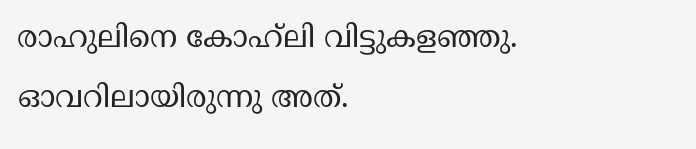രാഹുലിനെ കോഹ്‌ലി വിട്ടുകളഞ്ഞു. ഓവറിലായിരുന്നു അത്.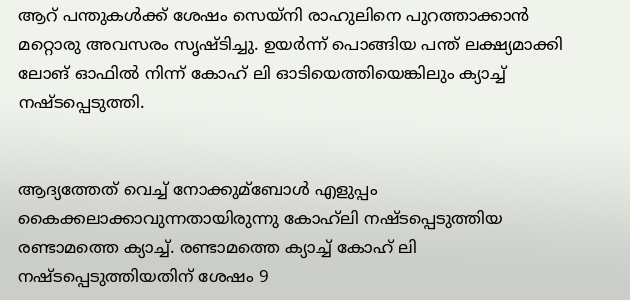ആറ് പന്തുകള്‍ക്ക് ശേഷം സെയ്‌നി രാഹുലിനെ പുറത്താക്കാന്‍ മറ്റൊരു അവസരം സൃഷ്ടിച്ചു. ഉയര്‍ന്ന് പൊങ്ങിയ പന്ത് ലക്ഷ്യമാക്കി ലോങ് ഓഫില്‍ നിന്ന് കോഹ് ലി ഓടിയെത്തിയെങ്കിലും ക്യാച്ച്‌ നഷ്ടപ്പെടുത്തി.


ആദ്യത്തേത് വെച്ച്‌ നോക്കുമ്ബോള്‍ എളുപ്പം കൈക്കലാക്കാവുന്നതായിരുന്നു കോഹ്‌ലി നഷ്ടപ്പെടുത്തിയ രണ്ടാമത്തെ ക്യാച്ച്‌. രണ്ടാമത്തെ ക്യാച്ച്‌ കോഹ് ലി നഷ്ടപ്പെടുത്തിയതിന് ശേഷം 9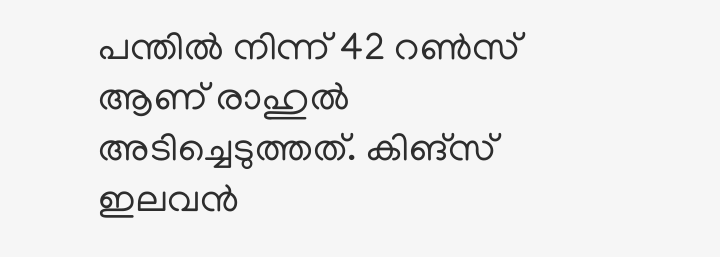പന്തില്‍ നിന്ന് 42 റണ്‍സ് ആണ് രാഹുല്‍ അടിച്ചെടുത്തത്. കിങ്‌സ് ഇലവന്‍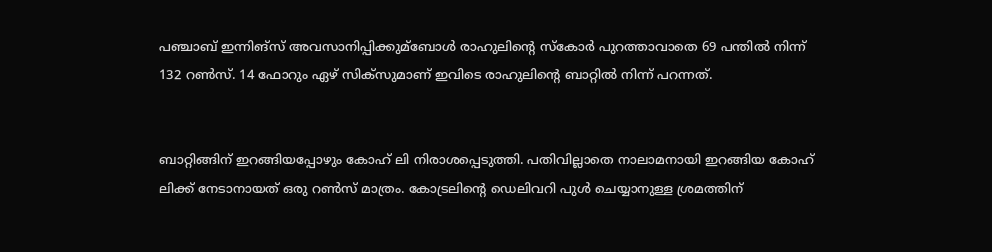പഞ്ചാബ് ഇന്നിങ്‌സ് അവസാനിപ്പിക്കുമ്ബോള്‍ രാഹുലിന്റെ സ്‌കോര്‍ പുറത്താവാതെ 69 പന്തില്‍ നിന്ന് 132 റണ്‍സ്. 14 ഫോറും ഏഴ് സിക്‌സുമാണ് ഇവിടെ രാഹുലിന്റെ ബാറ്റില്‍ നിന്ന് പറന്നത്.


ബാറ്റിങ്ങിന് ഇറങ്ങിയപ്പോഴും കോഹ് ലി നിരാശപ്പെടുത്തി. പതിവില്ലാതെ നാലാമനായി ഇറങ്ങിയ കോഹ് ലിക്ക് നേടാനായത് ഒരു റണ്‍സ് മാത്രം. കോട്രലിന്റെ ഡെലിവറി പുള്‍ ചെയ്യാനുള്ള ശ്രമത്തിന്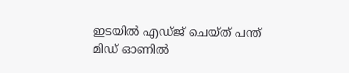ഇടയില്‍ എഡ്ജ് ചെയ്ത് പന്ത് മിഡ് ഓണില്‍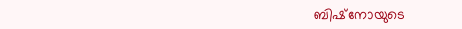ബിഷ്‌നോയുടെ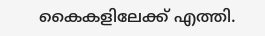കൈകളിലേക്ക് എത്തി.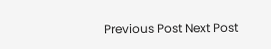Previous Post Next Post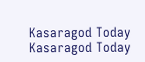Kasaragod Today
Kasaragod Today